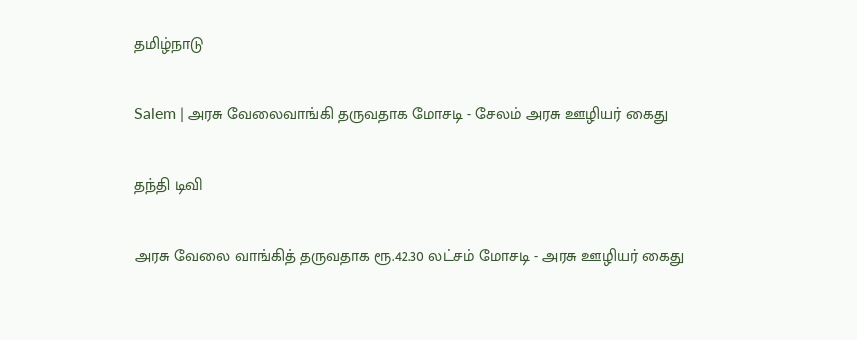தமிழ்நாடு

Salem | அரசு வேலைவாங்கி தருவதாக மோசடி - சேலம் அரசு ஊழியர் கைது

தந்தி டிவி

அரசு வேலை வாங்கித் தருவதாக ரூ.42.30 லட்சம் மோசடி - அரசு ஊழியர் கைது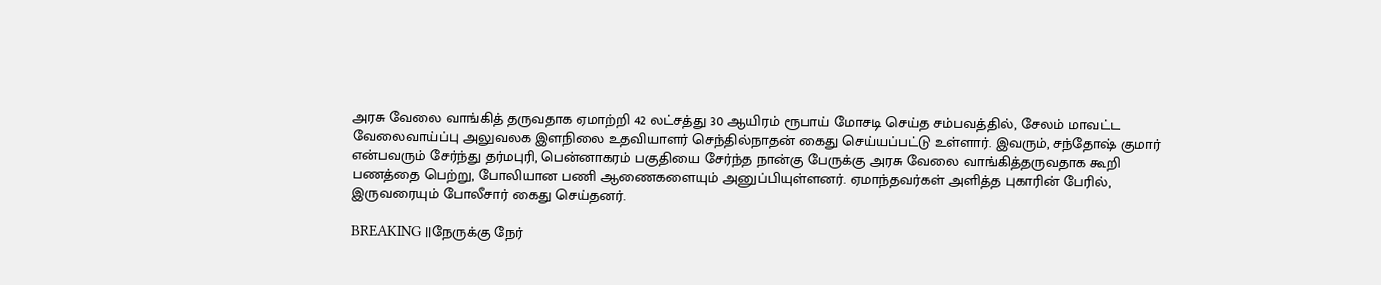அரசு வேலை வாங்கித் தருவதாக ஏமாற்றி 42 லட்சத்து 30 ஆயிரம் ரூபாய் மோசடி செய்த சம்பவத்தில், சேலம் மாவட்ட வேலைவாய்ப்பு அலுவலக இளநிலை உதவியாளர் செந்தில்நாதன் கைது செய்யப்பட்டு உள்ளார். இவரும், சந்தோஷ் குமார் என்பவரும் சேர்ந்து தர்மபுரி, பென்னாகரம் பகுதியை சேர்ந்த நான்கு பேருக்கு அரசு வேலை வாங்கித்தருவதாக கூறி பணத்தை பெற்று, போலியான பணி ஆணைகளையும் அனுப்பியுள்ளனர். ஏமாந்தவர்கள் அளித்த புகாரின் பேரில், இருவரையும் போலீசார் கைது செய்தனர்.

BREAKING ||நேருக்கு நேர்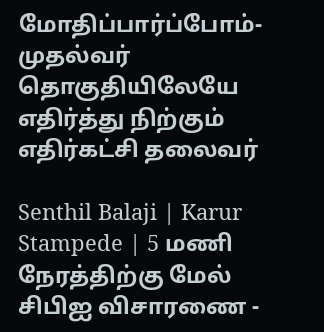மோதிப்பார்ப்போம்-முதல்வர் தொகுதியிலேயே எதிர்த்து நிற்கும் எதிர்கட்சி தலைவர்

Senthil Balaji | Karur Stampede | 5 மணி நேரத்திற்கு மேல் சிபிஐ விசாரணை -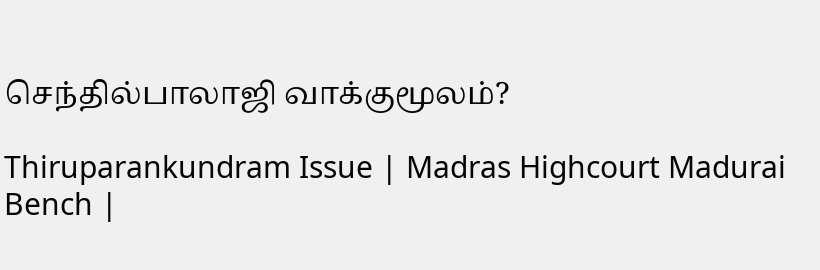செந்தில்பாலாஜி வாக்குமூலம்?

Thiruparankundram Issue | Madras Highcourt Madurai Bench |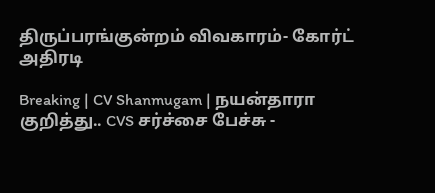திருப்பரங்குன்றம் விவகாரம்- கோர்ட் அதிரடி

Breaking | CV Shanmugam | நயன்தாரா குறித்து.. CVS சர்ச்சை பேச்சு -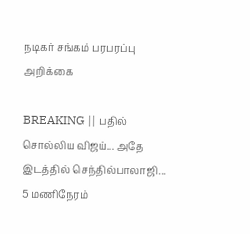நடிகர் சங்கம் பரபரப்பு அறிக்கை

BREAKING || பதில் சொல்லிய விஜய்... அதே இடத்தில் செந்தில்பாலாஜி... 5 மணிநேரம்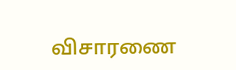விசாரணை